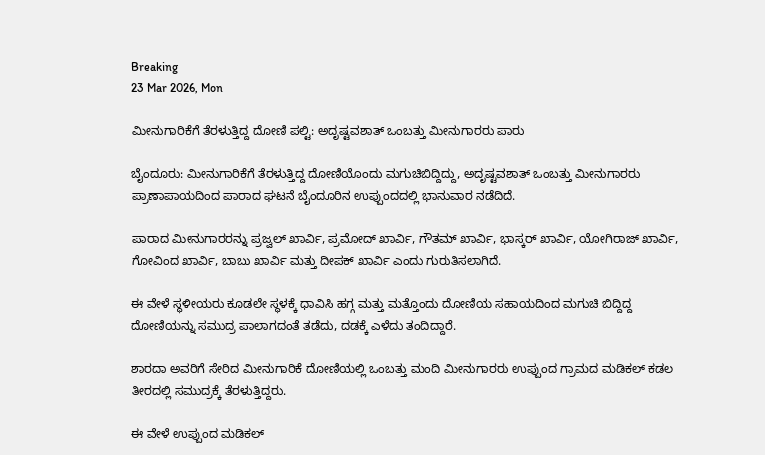Breaking
23 Mar 2026, Mon

ಮೀನುಗಾರಿಕೆಗೆ ತೆರಳುತ್ತಿದ್ದ ದೋಣಿ ಪಲ್ಟಿ: ಅದೃಷ್ಟವಶಾತ್ ಒಂಬತ್ತು ಮೀನುಗಾರರು ಪಾರು

ಬೈಂದೂರು: ಮೀನುಗಾರಿಕೆಗೆ ತೆರಳುತ್ತಿದ್ದ ದೋಣಿಯೊಂದು ಮಗುಚಿಬಿದ್ದಿದ್ದು, ಅದೃಷ್ಟವಶಾತ್ ಒಂಬತ್ತು ಮೀನುಗಾರರು ಪ್ರಾಣಾಪಾಯದಿಂದ ಪಾರಾದ ಘಟನೆ ಬೈಂದೂರಿನ ಉಪ್ಪುಂದದಲ್ಲಿ ಭಾನುವಾರ ನಡೆದಿದೆ.

ಪಾರಾದ ಮೀನುಗಾರರನ್ನು ಪ್ರಜ್ವಲ್ ಖಾರ್ವಿ, ಪ್ರಮೋದ್ ಖಾರ್ವಿ, ಗೌತಮ್ ಖಾರ್ವಿ, ಭಾಸ್ಕರ್ ಖಾರ್ವಿ, ಯೋಗಿರಾಜ್ ಖಾರ್ವಿ, ಗೋವಿಂದ ಖಾರ್ವಿ, ಬಾಬು ಖಾರ್ವಿ ಮತ್ತು ದೀಪಕ್ ಖಾರ್ವಿ ಎಂದು ಗುರುತಿಸಲಾಗಿದೆ.

ಈ ವೇಳೆ ಸ್ಥಳೀಯರು ಕೂಡಲೇ ಸ್ಥಳಕ್ಕೆ ಧಾವಿಸಿ ಹಗ್ಗ ಮತ್ತು ಮತ್ತೊಂದು ದೋಣಿಯ ಸಹಾಯದಿಂದ ಮಗುಚಿ ಬಿದ್ದಿದ್ದ ದೋಣಿಯನ್ನು ಸಮುದ್ರ ಪಾಲಾಗದಂತೆ ತಡೆದು, ದಡಕ್ಕೆ ಎಳೆದು ತಂದಿದ್ದಾರೆ.

ಶಾರದಾ ಅವರಿಗೆ ಸೇರಿದ ಮೀನುಗಾರಿಕೆ ದೋಣಿಯಲ್ಲಿ ಒಂಬತ್ತು ಮಂದಿ ಮೀನುಗಾರರು ಉಪ್ಪುಂದ ಗ್ರಾಮದ ಮಡಿಕಲ್ ಕಡಲ ತೀರದಲ್ಲಿ ಸಮುದ್ರಕ್ಕೆ ತೆರಳುತ್ತಿದ್ದರು.

ಈ ವೇಳೆ ಉಪ್ಪುಂದ ಮಡಿಕಲ್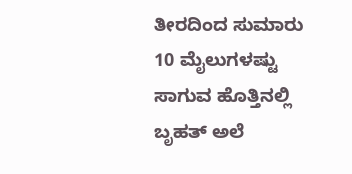ತೀರದಿಂದ ಸುಮಾರು 10 ಮೈಲುಗಳಷ್ಟು ಸಾಗುವ ಹೊತ್ತಿನಲ್ಲಿ ಬೃಹತ್ ಅಲೆ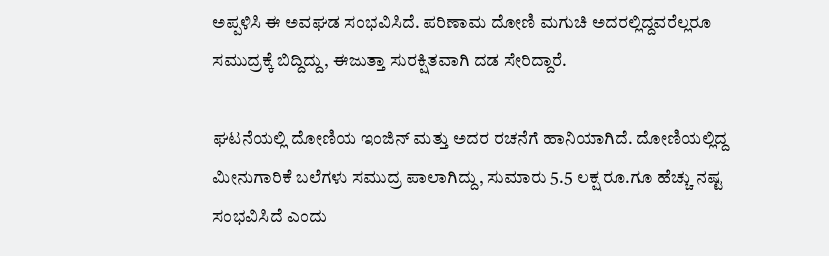ಅಪ್ಪಳಿಸಿ ಈ ಅವಘಡ ಸಂಭವಿಸಿದೆ. ಪರಿಣಾಮ ದೋಣಿ ಮಗುಚಿ ಅದರಲ್ಲಿದ್ದವರೆಲ್ಲರೂ ಸಮುದ್ರಕ್ಕೆ ಬಿದ್ದಿದ್ದು, ಈಜುತ್ತಾ ಸುರಕ್ಷಿತವಾಗಿ ದಡ ಸೇರಿದ್ದಾರೆ.

ಘಟನೆಯಲ್ಲಿ ದೋಣಿಯ ಇಂಜಿನ್ ಮತ್ತು ಅದರ ರಚನೆಗೆ ಹಾನಿಯಾಗಿದೆ. ದೋಣಿಯಲ್ಲಿದ್ದ ಮೀನುಗಾರಿಕೆ ಬಲೆಗಳು ಸಮುದ್ರ ಪಾಲಾಗಿದ್ದು, ಸುಮಾರು 5.5 ಲಕ್ಷ ರೂ.ಗೂ ಹೆಚ್ಚು ನಷ್ಟ ಸಂಭವಿಸಿದೆ ಎಂದು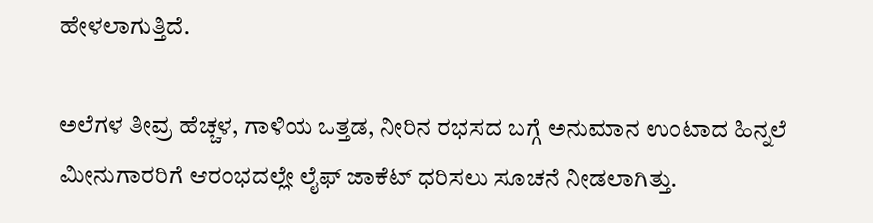ಹೇಳಲಾಗುತ್ತಿದೆ.

ಅಲೆಗಳ ತೀವ್ರ ಹೆಚ್ಚಳ, ಗಾಳಿಯ ಒತ್ತಡ, ನೀರಿನ ರಭಸದ ಬಗ್ಗೆ ಅನುಮಾನ ಉಂಟಾದ ಹಿನ್ನಲೆ ಮೀನುಗಾರರಿಗೆ ಆರಂಭದಲ್ಲೇ ಲೈಫ್ ಜಾಕೆಟ್ ಧರಿಸಲು ಸೂಚನೆ ನೀಡಲಾಗಿತ್ತು.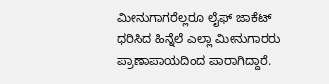ಮೀನುಗಾಗರೆಲ್ಲರೂ ಲೈಫ್ ಜಾಕೆಟ್ ಧರಿಸಿದ ಹಿನ್ನೆಲೆ ಎಲ್ಲಾ ಮೀನುಗಾರರು ಪ್ರಾಣಾಪಾಯದಿಂದ ಪಾರಾಗಿದ್ದಾರೆ.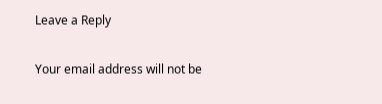Leave a Reply

Your email address will not be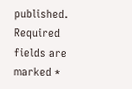published. Required fields are marked *